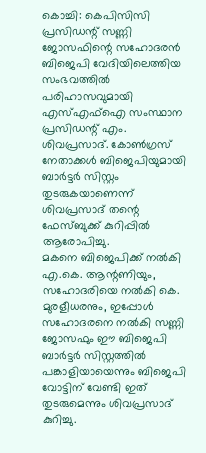കൊച്ചി: കെപിസിസി പ്രസിഡന്റ് സണ്ണി ജോസഫിന്റെ സഹോദരൻ ബിജെപി വേദിയിലെത്തിയ സംഭവത്തിൽ പരിഹാസവുമായി എസ്എഫ്ഐ സംസ്ഥാന പ്രസിഡന്റ് എം. ശിവപ്രസാദ്. കോൺഗ്രസ് നേതാക്കൾ ബിജെപിയുമായി ബാർട്ടർ സിസ്റ്റം തുടരുകയാണെന്ന് ശിവപ്രസാദ് തന്റെ ഫേസ്ബുക്ക് കുറിപ്പിൽ ആരോപിച്ചു.
മകനെ ബിജെപിക്ക് നൽകി എ.കെ. ആന്റണിയും, സഹോദരിയെ നൽകി കെ. മുരളീധരനും, ഇപ്പോൾ സഹോദരനെ നൽകി സണ്ണി ജോസഫും ഈ ബിജെപി ബാർട്ടർ സിസ്റ്റത്തിൽ പങ്കാളിയായെന്നും ബിജെപി വോട്ടിന് വേണ്ടി ഇത് തുടരുമെന്നും ശിവപ്രസാദ് കുറിച്ചു.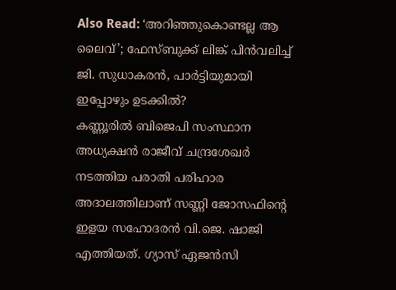Also Read: ‘അറിഞ്ഞുകൊണ്ടല്ല ആ ലൈവ്’; ഫേസ്ബുക്ക് ലിങ്ക് പിൻവലിച്ച് ജി. സുധാകരൻ, പാർട്ടിയുമായി ഇപ്പോഴും ഉടക്കിൽ?
കണ്ണൂരിൽ ബിജെപി സംസ്ഥാന അധ്യക്ഷൻ രാജീവ് ചന്ദ്രശേഖർ നടത്തിയ പരാതി പരിഹാര അദാലത്തിലാണ് സണ്ണി ജോസഫിന്റെ ഇളയ സഹോദരൻ വി.ജെ. ഷാജി എത്തിയത്. ഗ്യാസ് ഏജൻസി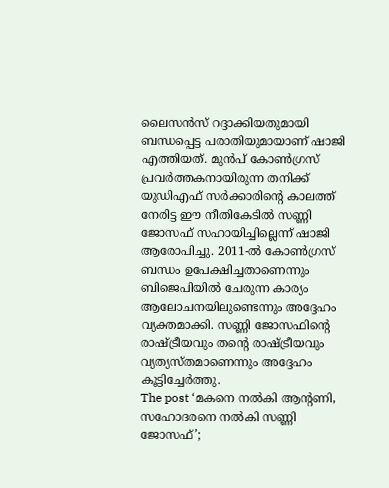ലൈസൻസ് റദ്ദാക്കിയതുമായി ബന്ധപ്പെട്ട പരാതിയുമായാണ് ഷാജി എത്തിയത്. മുൻപ് കോൺഗ്രസ് പ്രവർത്തകനായിരുന്ന തനിക്ക് യുഡിഎഫ് സർക്കാരിന്റെ കാലത്ത് നേരിട്ട ഈ നീതികേടിൽ സണ്ണി ജോസഫ് സഹായിച്ചില്ലെന്ന് ഷാജി ആരോപിച്ചു. 2011-ൽ കോൺഗ്രസ് ബന്ധം ഉപേക്ഷിച്ചതാണെന്നും ബിജെപിയിൽ ചേരുന്ന കാര്യം ആലോചനയിലുണ്ടെന്നും അദ്ദേഹം വ്യക്തമാക്കി. സണ്ണി ജോസഫിന്റെ രാഷ്ട്രീയവും തന്റെ രാഷ്ട്രീയവും വ്യത്യസ്തമാണെന്നും അദ്ദേഹം കൂട്ടിച്ചേർത്തു.
The post ‘മകനെ നൽകി ആന്റണി, സഹോദരനെ നൽകി സണ്ണി ജോസഫ്’;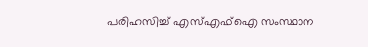പരിഹസിച്ച് എസ്എഫ്ഐ സംസ്ഥാന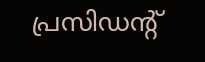പ്രസിഡന്റ്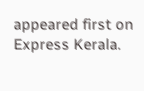appeared first on Express Kerala.